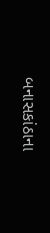બનાસકાંઠાના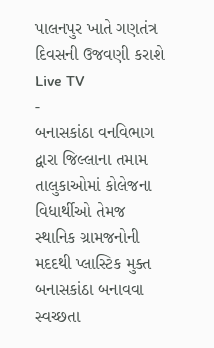પાલનપુર ખાતે ગણતંત્ર દિવસની ઉજવણી કરાશે
Live TV
-
બનાસકાંઠા વનવિભાગ દ્વારા જિલ્લાના તમામ તાલુકાઓમાં કોલેજના વિધાર્થીઓ તેમજ સ્થાનિક ગ્રામજનોની મદદથી પ્લાસ્ટિક મુક્ત બનાસકાંઠા બનાવવા સ્વચ્છતા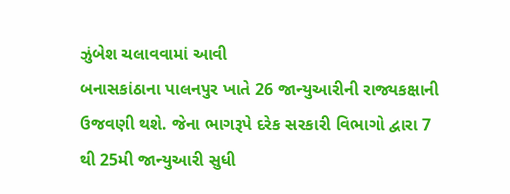ઝુંબેશ ચલાવવામાં આવી
બનાસકાંઠાના પાલનપુર ખાતે 26 જાન્યુઆરીની રાજ્યકક્ષાની ઉજવણી થશે. જેના ભાગરૂપે દરેક સરકારી વિભાગો દ્વારા 7 થી 25મી જાન્યુઆરી સુધી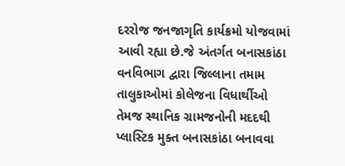દરરોજ જનજાગૃતિ કાર્યક્રમો યોજવામાં આવી રહ્યા છે.જે અંતર્ગત બનાસકાંઠા વનવિભાગ દ્વારા જિલ્લાના તમામ તાલુકાઓમાં કોલેજના વિધાર્થીઓ તેમજ સ્થાનિક ગ્રામજનોની મદદથી પ્લાસ્ટિક મુક્ત બનાસકાંઠા બનાવવા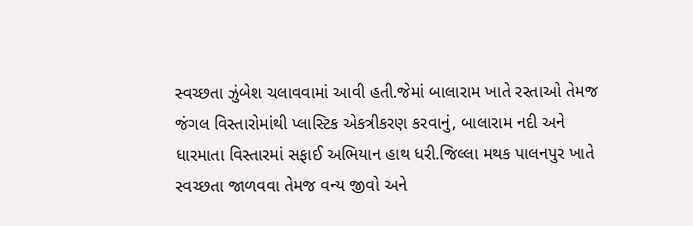સ્વચ્છતા ઝુંબેશ ચલાવવામાં આવી હતી.જેમાં બાલારામ ખાતે રસ્તાઓ તેમજ જંગલ વિસ્તારોમાંથી પ્લાસ્ટિક એકત્રીકરણ કરવાનું, બાલારામ નદી અને ધારમાતા વિસ્તારમાં સફાઈ અભિયાન હાથ ધરી.જિલ્લા મથક પાલનપુર ખાતે સ્વચ્છતા જાળવવા તેમજ વન્ય જીવો અને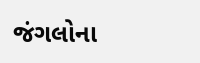જંગલોના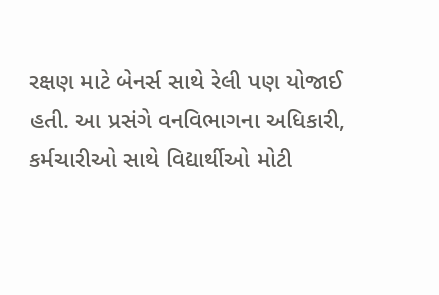રક્ષણ માટે બેનર્સ સાથે રેલી પણ યોજાઈ હતી. આ પ્રસંગે વનવિભાગના અધિકારી, કર્મચારીઓ સાથે વિદ્યાર્થીઓ મોટી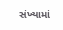સંખ્યામાં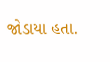જોડાયા હતા.